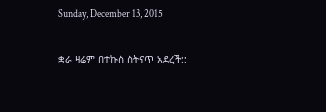Sunday, December 13, 2015

ቋራ ዛሬም በተኩስ ስትናጥ አደረች::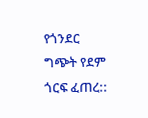የጎንደር ግጭት የደም ጎርፍ ፈጠረ::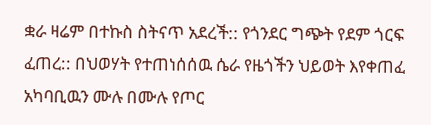ቋራ ዛሬም በተኩስ ስትናጥ አደረች:: የጎንደር ግጭት የደም ጎርፍ ፈጠረ:: በህወሃት የተጠነሰሰዉ ሴራ የዜጎችን ህይወት እየቀጠፈ አካባቢዉን ሙሉ በሙሉ የጦር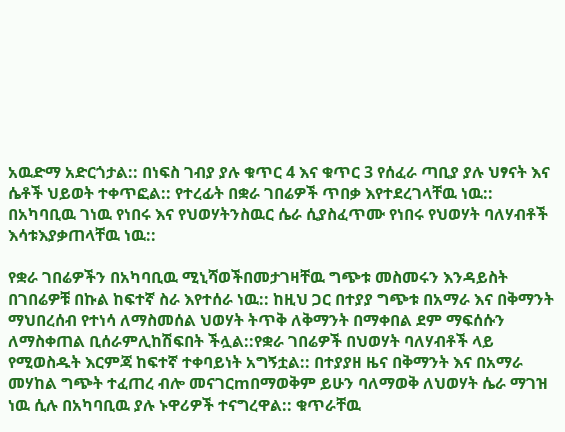አዉድማ አድርጎታል:: በነፍስ ገብያ ያሉ ቁጥር 4 እና ቁጥር 3 የሰፈራ ጣቢያ ያሉ ህፃናት እና ሴቶች ህይወት ተቀጥፎል:: የተረፊት በቋራ ገበሬዎች ጥበቃ እየተደረገላቸዉ ነዉ:: በአካባቢዉ ገነዉ የነበሩ እና የህወሃትንስዉር ሴራ ሲያስፈጥሙ የነበሩ የህወሃት ባለሃብቶች እሳቱእያቃጠላቸዉ ነዉ::

የቋራ ገበሬዎችን በአካባቢዉ ሚኒሻወችበመታገዛቸዉ ግጭቱ መስመሩን እንዳይስት በገበሬዎቹ በኩል ከፍተኛ ስራ እየተሰራ ነዉ:: ከዚህ ጋር በተያያ ግጭቱ በአማራ እና በቅማንት ማህበረሰብ የተነሳ ለማስመሰል ህወሃት ትጥቅ ለቅማንት በማቀበል ደም ማፍሰሱን ለማስቀጠል ቢሰራምሊከሽፍበት ችሏል::የቋራ ገበሬዎች በህወሃት ባለሃብቶች ላይ የሚወስዱት እርምጃ ከፍተኛ ተቀባይነት አግኝቷል:: በተያያዘ ዜና በቅማንት እና በአማራ መሃከል ግጭት ተፈጠረ ብሎ መናገርmበማወቅም ይሁን ባለማወቅ ለህወሃት ሴራ ማገዝ ነዉ ሲሉ በአካባቢዉ ያሉ ኑዋሪዎች ተናግረዋል:: ቁጥራቸዉ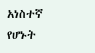አነስተኛ የሆኑት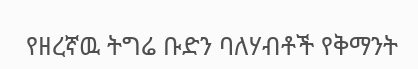የዘረኛዉ ትግሬ ቡድን ባለሃብቶች የቅማንት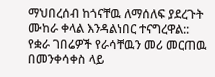ማህበረሰብ ከጎናቸዉ ለማሰለፍ ያደረጉት ሙከራ ቀላል እንዳልነበር ተናግረዋል:: የቋራ ገበሬዎች የራሳቸዉን መሪ መርጠዉ በመንቀሳቀስ ላይ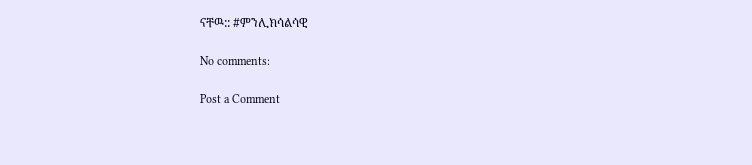ናቸዉ:: #ምንሊክሳልሳዊ

No comments:

Post a Comment